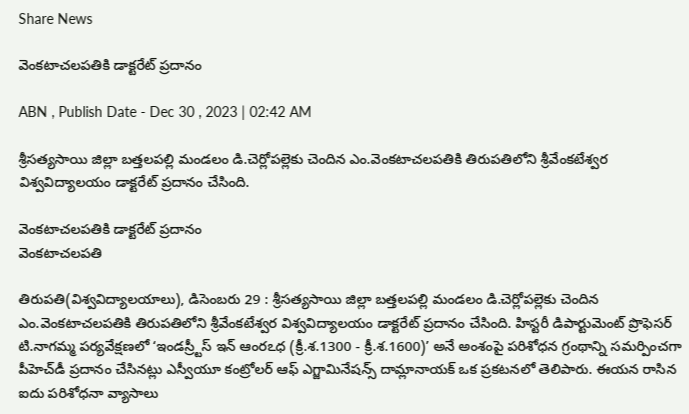Share News

వెంకటాచలపతికి డాక్టరేట్‌ ప్రదానం

ABN , Publish Date - Dec 30 , 2023 | 02:42 AM

శ్రీసత్యసాయి జిల్లా బత్తలపల్లి మండలం డి.చెర్లోపల్లెకు చెందిన ఎం.వెంకటాచలపతికి తిరుపతిలోని శ్రీవేంకటేశ్వర విశ్వవిద్యాలయం డాక్టరేట్‌ ప్రదానం చేసింది.

వెంకటాచలపతికి డాక్టరేట్‌ ప్రదానం
వెంకటాచలపతి

తిరుపతి(విశ్వవిద్యాలయాలు), డిసెంబరు 29 : శ్రీసత్యసాయి జిల్లా బత్తలపల్లి మండలం డి.చెర్లోపల్లెకు చెందిన ఎం.వెంకటాచలపతికి తిరుపతిలోని శ్రీవేంకటేశ్వర విశ్వవిద్యాలయం డాక్టరేట్‌ ప్రదానం చేసింది. హిస్టరీ డిపార్టుమెంట్‌ ప్రొఫెసర్‌ టి.నాగమ్మ పర్యవేక్షణలో ‘ఇండస్ర్టీస్‌ ఇన్‌ ఆంరఽధ (క్రీ.శ.1300 - క్రీ.శ.1600)’ అనే అంశంపై పరిశోధన గ్రంథాన్ని సమర్పించగా పీహెచ్‌డీ ప్రదానం చేసినట్లు ఎస్వీయూ కంట్రోలర్‌ ఆఫ్‌ ఎగ్జామినేషన్స్‌ దామ్లానాయక్‌ ఒక ప్రకటనలో తెలిపారు. ఈయన రాసిన ఐదు పరిశోధనా వ్యాసాలు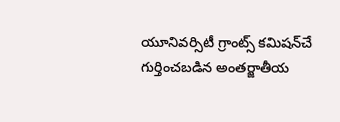యూనివర్సిటీ గ్రాంట్స్‌ కమిషన్‌చే గుర్తించబడిన అంతర్జాతీయ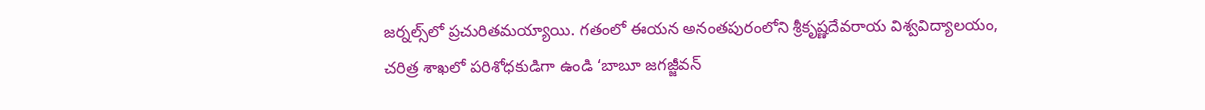జర్నల్స్‌లో ప్రచురితమయ్యాయి. గతంలో ఈయన అనంతపురంలోని శ్రీకృష్ణదేవరాయ విశ్వవిద్యాలయం, చరిత్ర శాఖలో పరిశోధకుడిగా ఉండి ‘బాబూ జగజ్జీవన్‌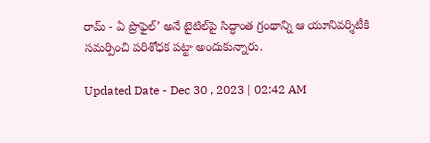రామ్‌ - ఏ ప్రొఫైల్‌’ అనే టైటిల్‌పై సిద్ధాంత గ్రంథాన్ని ఆ యూనివర్శిటీకి సమర్పించి పరిశోధక పట్టా అందుకున్నారు.

Updated Date - Dec 30 , 2023 | 02:42 AM